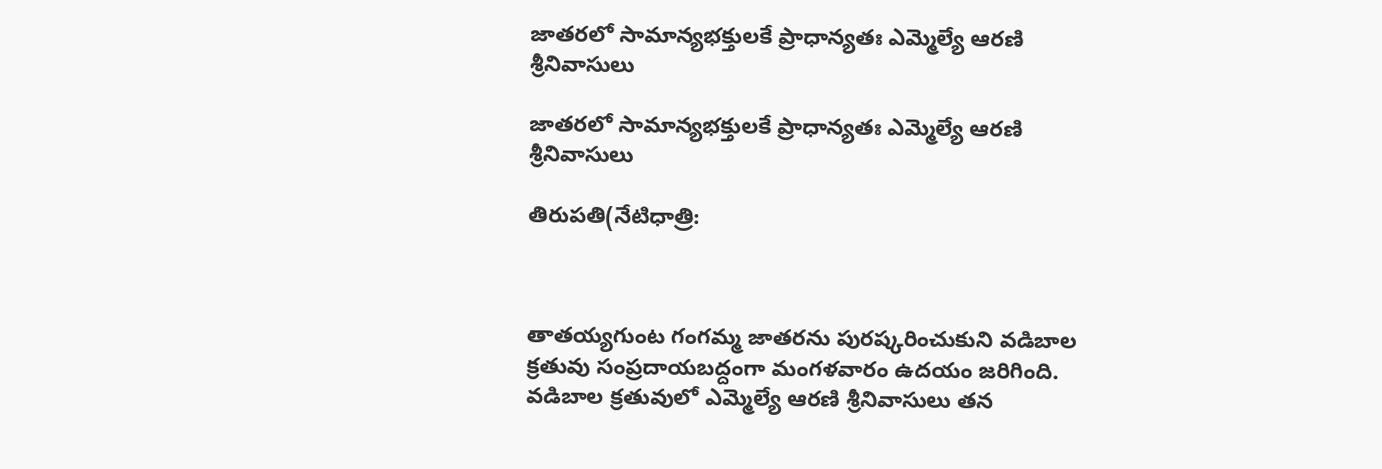జాత‌రలో సామాన్యభ‌క్తుల‌కే ప్రాధాన్య‌తః ఎమ్మెల్యే ఆర‌ణి శ్రీనివాసులు

జాత‌రలో సామాన్యభ‌క్తుల‌కే ప్రాధాన్య‌తః ఎమ్మెల్యే ఆర‌ణి శ్రీనివాసులు

తిరుప‌తి(నేటిధాత్రి:



తాత‌య్య‌గుంట గంగ‌మ్మ జాత‌రను పుర‌ష్క‌రించుకుని వ‌డిబాల క్ర‌తువు సంప్ర‌దాయ‌బ‌ద్దంగా మంగ‌ళ‌వారం ఉద‌యం జ‌రిగింది. వ‌డిబాల క్ర‌తువులో ఎమ్మెల్యే ఆర‌ణి శ్రీనివాసులు త‌న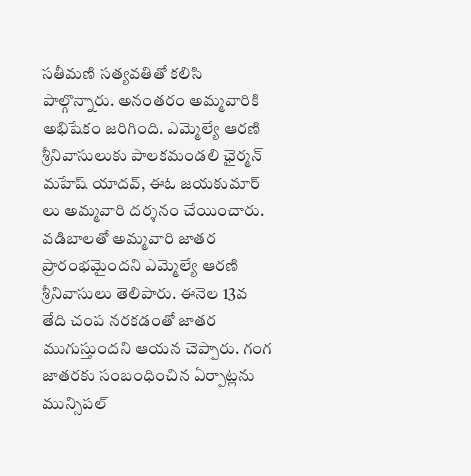స‌తీమ‌ణి స‌త్య‌వ‌తితో క‌లిసి పాల్గొన్నారు. అనంత‌రం అమ్మ‌వారికి అభిషేకం జ‌రిగింది. ఎమ్మెల్యే ఆర‌ణి శ్రీనివాసులుకు పాల‌క‌మండ‌లి ఛైర్మ‌న్ మ‌హేష్ యాద‌వ్, ఈఓ జ‌య‌కుమార్ లు అమ్మ‌వారి ద‌ర్శ‌నం చేయించారు. వ‌డిబాల‌తో అమ్మ‌వారి జాత‌ర ప్రారంభ‌మైంద‌ని ఎమ్మెల్యే ఆర‌ణి శ్రీనివాసులు తెలిపారు. ఈనెల 13వ తేది చంప న‌ర‌క‌డంతో జాత‌ర ముగుస్తుంద‌ని ఆయ‌న చెప్పారు. గంగ జాత‌ర‌కు సంబంధించిన ఏర్పాట్ల‌ను మున్సిప‌ల్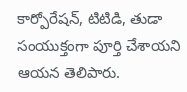కార్పోరేష‌న్, టిటిడి, తుడా సంయుక్తంగా పూర్తి చేశాయ‌ని ఆయ‌న తెలిపారు.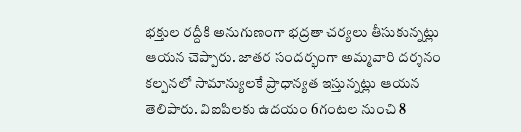భ‌క్తుల ర‌ద్దీకి అనుగుణంగా భ‌ద్ర‌తా చ‌ర్య‌లు తీసుకున్న‌ట్లు ఆయ‌న చెప్పారు. జాత‌ర సంద‌ర్భంగా అమ్మ‌వారి ద‌ర్శ‌నం క‌ల్ప‌న‌లో సామాన్యుల‌కే ప్రాధాన్య‌త ఇస్తున్న‌ట్లు ఆయ‌న తెలిపారు. విఐపిల‌కు ఉద‌యం 6గంట‌ల నుంచి 8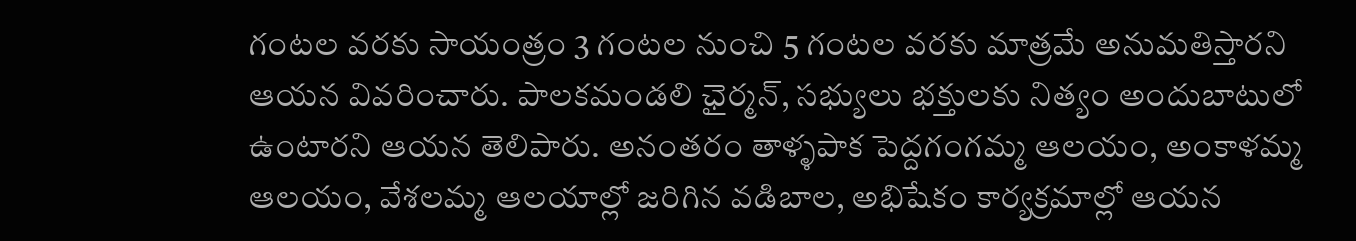గంట‌ల వ‌ర‌కు సాయంత్రం 3 గంట‌ల నుంచి 5 గంట‌ల వ‌ర‌కు మాత్ర‌మే అనుమ‌తిస్తార‌ని ఆయ‌న వివ‌రించారు. పాల‌క‌మండలి ఛైర్మ‌న్, స‌భ్యులు భ‌క్తుల‌కు నిత్యం అందుబాటులో ఉంటార‌ని ఆయ‌న తెలిపారు. అనంత‌రం తాళ్ళ‌పాక పెద్ద‌గంగ‌మ్మ ఆల‌యం, అంకాళ‌మ్మ ఆల‌యం, వేశ‌ల‌మ్మ ఆల‌యాల్లో జ‌రిగిన వ‌డిబాల‌, అభిషేకం కార్య‌క్ర‌మాల్లో ఆయ‌న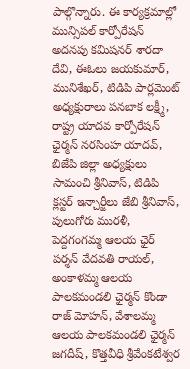పాల్గొన్నారు. ఈ కార్య‌క్ర‌మాల్లో మున్సిప‌ల్ కార్పోరేష‌న్ అద‌న‌పు క‌మిష‌న‌ర్ శార‌దా దేవి, ఈఓలు జ‌య‌కుమార్, మునిశేఖ‌ర్, టిడిపి పార్ల‌మెంట్ అధ్య‌క్షురాలు ప‌న‌బాక ల‌క్ష్మీ, రాష్ట్ర యాద‌వ కార్పోరేష‌న్ ఛైర్మ‌న్ న‌ర‌సింహ యాద‌వ్, బిజేపి జిల్లా అధ్య‌క్షులు సామంచి శ్రీనివాస్, టిడిపి క్ల‌స్ట‌ర్ ఇన్చార్జీలు జేబి శ్రీనివాస్, పులుగోరు ముర‌ళీ, పెద్ద‌గంగ‌మ్మ ఆల‌య ఛైర్ ప‌ర్శ‌న్ వేద‌వ‌తి రాయ‌ల్, అంకాళ‌మ్మ ఆల‌య పాల‌క‌మండ‌లి ఛైర్మ‌న్ కొండా రాజ్ మోహ‌న్, వేశాల‌మ్మ ఆల‌య పాల‌క‌మండ‌లి ఛైర్మ‌న్ జ‌గ‌దీష్‌, కొత్తవీధి శ్రీవేంకటేశ్వర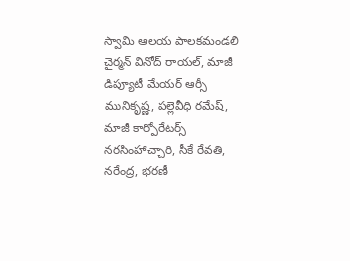స్వామి ఆలయ పాలకమండలి చైర్మన్ వినోద్ రాయల్, మాజీ డిప్యూటీ మేయ‌ర్ ఆర్సీ మునికృష్ణ‌, ప‌ల్లెవీధి ర‌మేష్, మాజీ కార్పోరేట‌ర్స్ న‌ర‌సింహాచ్చారి, సీకే రేవ‌తి, న‌రేంద్ర‌, భ‌ర‌ణీ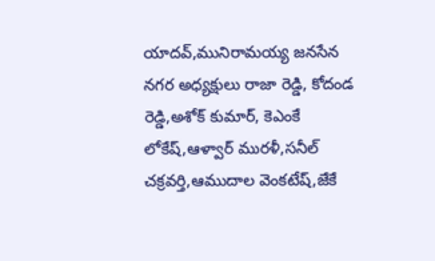యాద‌వ్,మునిరామ‌య్య‌ జ‌న‌సేన నగ‌ర అధ్య‌క్షులు రాజా రెడ్డి, కోదండ రెడ్డి,అశోక్ కుమార్, కెఎంకే లోకేష్,ఆళ్వార్ ముర‌ళీ,స‌నీల్ చ‌క్ర‌వ‌ర్తి,ఆముదాల వెంక‌టేష్,జేకే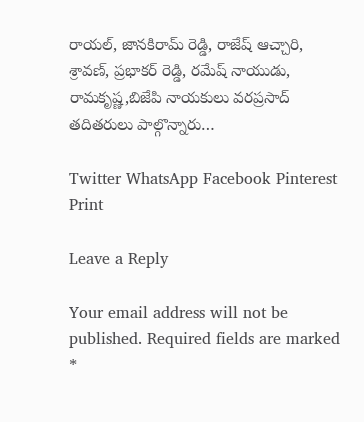రాయ‌ల్, జాన‌కిరామ్ రెడ్డి, రాజేష్ ఆచ్చారి, శ్రావ‌ణ్, ప్ర‌భాక‌ర్ రెడ్డి, రమేష్ నాయుడు, రామ‌కృష్ణ‌,బిజేపి నాయ‌కులు వ‌రప్ర‌సాద్ త‌దిత‌రులు పాల్గొన్నారు…

Twitter WhatsApp Facebook Pinterest Print

Leave a Reply

Your email address will not be published. Required fields are marked *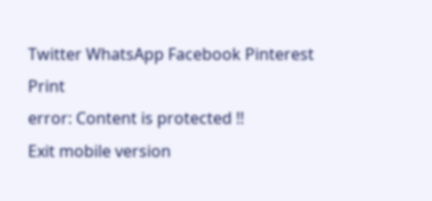Twitter WhatsApp Facebook Pinterest Print
error: Content is protected !!
Exit mobile version